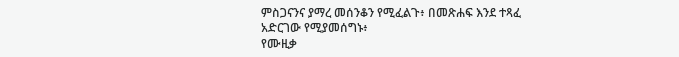ምስጋናንና ያማረ መሰንቆን የሚፈልጉ፥ በመጽሐፍ እንደ ተጻፈ አድርገው የሚያመሰግኑ፥
የሙዚቃ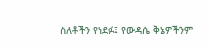ስለቶችን የነደፉ፤ የውዳሴ ቅኔዎችንም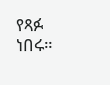የጻፉ ነበሩ።